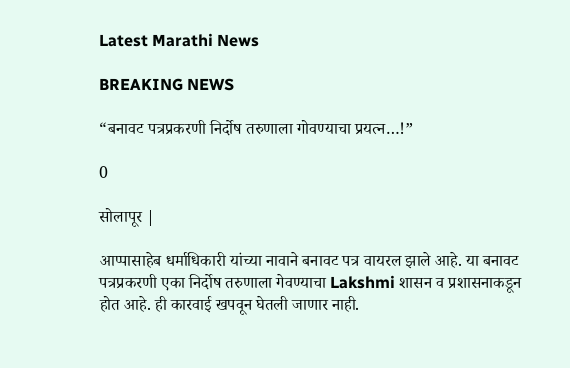Latest Marathi News

BREAKING NEWS

“बनावट पत्रप्रकरणी निर्दोष तरुणाला गोवण्याचा प्रयत्न…!”

0

सोलापूर |

आप्पासाहेब धर्माधिकारी यांच्या नावाने बनावट पत्र वायरल झाले आहे. या बनावट पत्रप्रकरणी एका निर्दोष तरुणाला गेवण्याचा Lakshmi शासन व प्रशासनाकडून होत आहे. ही कारवाई खपवून घेतली जाणार नाही.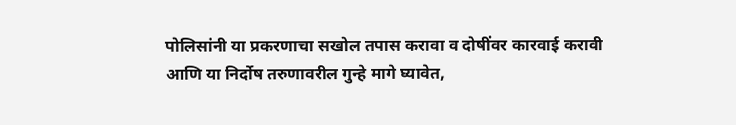पोलिसांनी या प्रकरणाचा सखोल तपास करावा व दोषींवर कारवाई करावी आणि या निर्दोष तरुणावरील गुन्हे मागे घ्यावेत,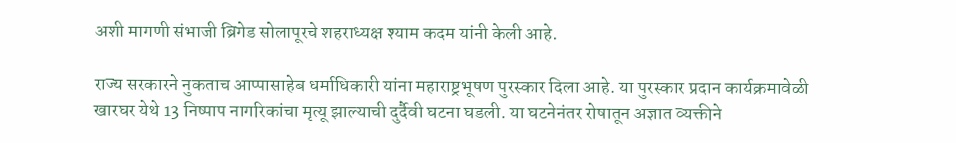अशी मागणी संभाजी ब्रिगेड सोलापूरचे शहराध्यक्ष श्याम कदम यांनी केली आहे.

राज्य सरकारने नुकताच आप्पासाहेब धर्माधिकारी यांना महाराष्ट्रभूषण पुरस्कार दिला आहे. या पुरस्कार प्रदान कार्यक्रमावेळी खारघर येथे 13 निष्पाप नागरिकांचा मृत्यू झाल्याची दुर्दैवी घटना घडली. या घटनेनंतर रोषातून अज्ञात व्यक्तीने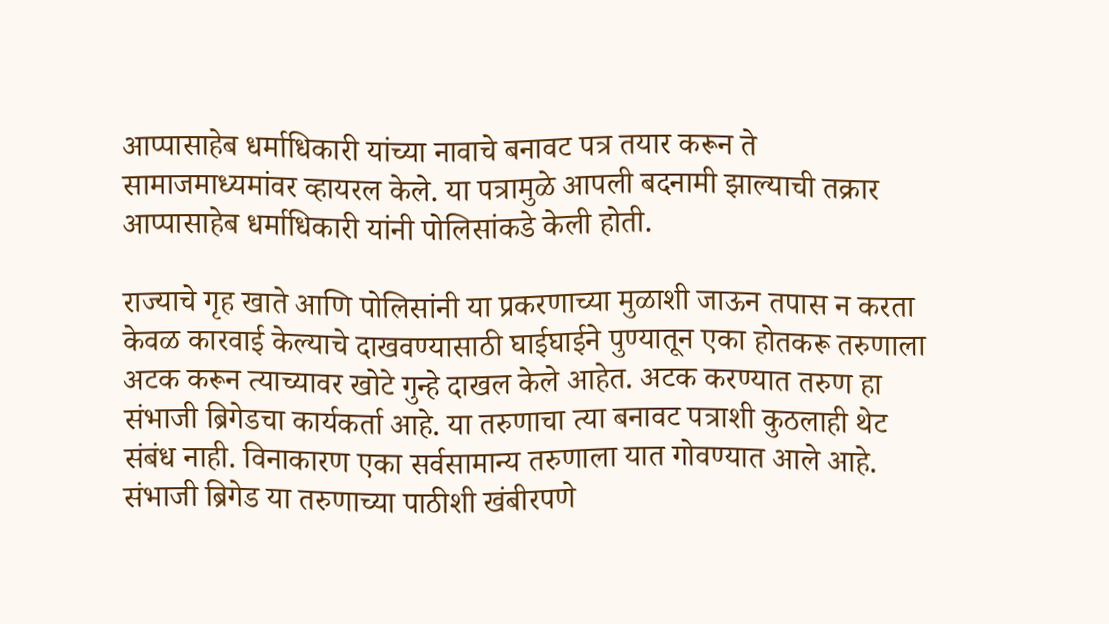आप्पासाहेब धर्माधिकारी यांच्या नावाचे बनावट पत्र तयार करून ते सामाजमाध्यमांवर व्हायरल केले. या पत्रामुळे आपली बदनामी झाल्याची तक्रार आप्पासाहेब धर्माधिकारी यांनी पोलिसांकडे केली होती.

राज्याचे गृह खाते आणि पोलिसांनी या प्रकरणाच्या मुळाशी जाऊन तपास न करता केवळ कारवाई केल्याचे दाखवण्यासाठी घाईघाईने पुण्यातून एका होतकरू तरुणाला अटक करून त्याच्यावर खोटे गुन्हे दाखल केले आहेत. अटक करण्यात तरुण हा संभाजी ब्रिगेडचा कार्यकर्ता आहे. या तरुणाचा त्या बनावट पत्राशी कुठलाही थेट संबंध नाही. विनाकारण एका सर्वसामान्य तरुणाला यात गोवण्यात आले आहे. संभाजी ब्रिगेड या तरुणाच्या पाठीशी खंबीरपणे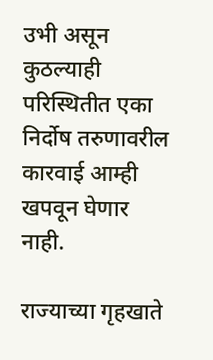उभी असून कुठल्याही परिस्थितीत एका निर्दोष तरुणावरील कारवाई आम्ही खपवून घेणार नाही.

राज्याच्या गृहखाते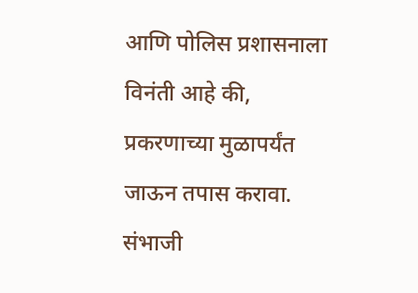आणि पोलिस प्रशासनाला विनंती आहे की, प्रकरणाच्या मुळापर्यंत जाऊन तपास करावा. संभाजी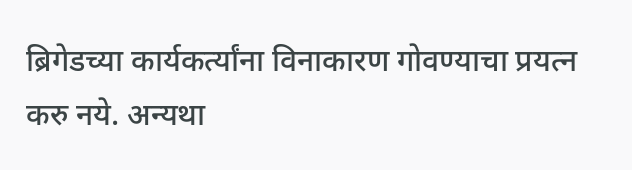ब्रिगेडच्या कार्यकर्त्यांना विनाकारण गोवण्याचा प्रयत्न करु नये. अन्यथा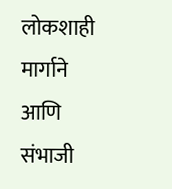लोकशाही मार्गाने आणि संभाजी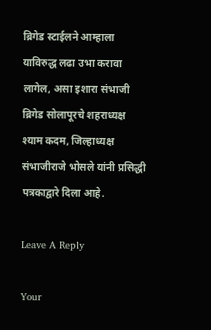ब्रिगेड स्टाईलने आम्हाला याविरुद्ध लढा उभा करावा लागेल, असा इशारा संभाजी ब्रिगेड सोलापूरचे शहराध्यक्ष श्याम कदम, जिल्हाध्यक्ष संभाजीराजे भोसले यांनी प्रसिद्धी पत्रकाद्वारे दिला आहे.

Leave A Reply

Your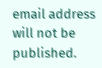email address will not be published.